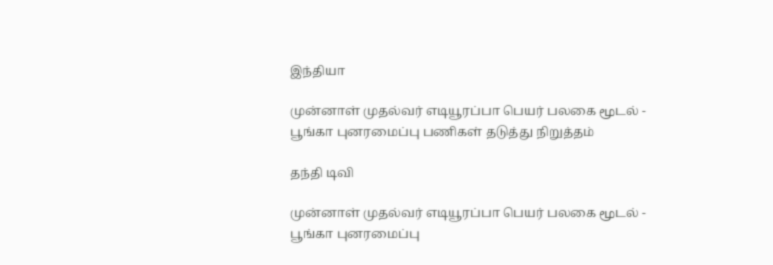இந்தியா

முன்னாள் முதல்வர் எடியூரப்பா பெயர் பலகை மூடல் - பூங்கா புனரமைப்பு பணிகள் தடுத்து நிறுத்தம்

தந்தி டிவி

முன்னாள் முதல்வர் எடியூரப்பா பெயர் பலகை மூடல் - பூங்கா புனரமைப்பு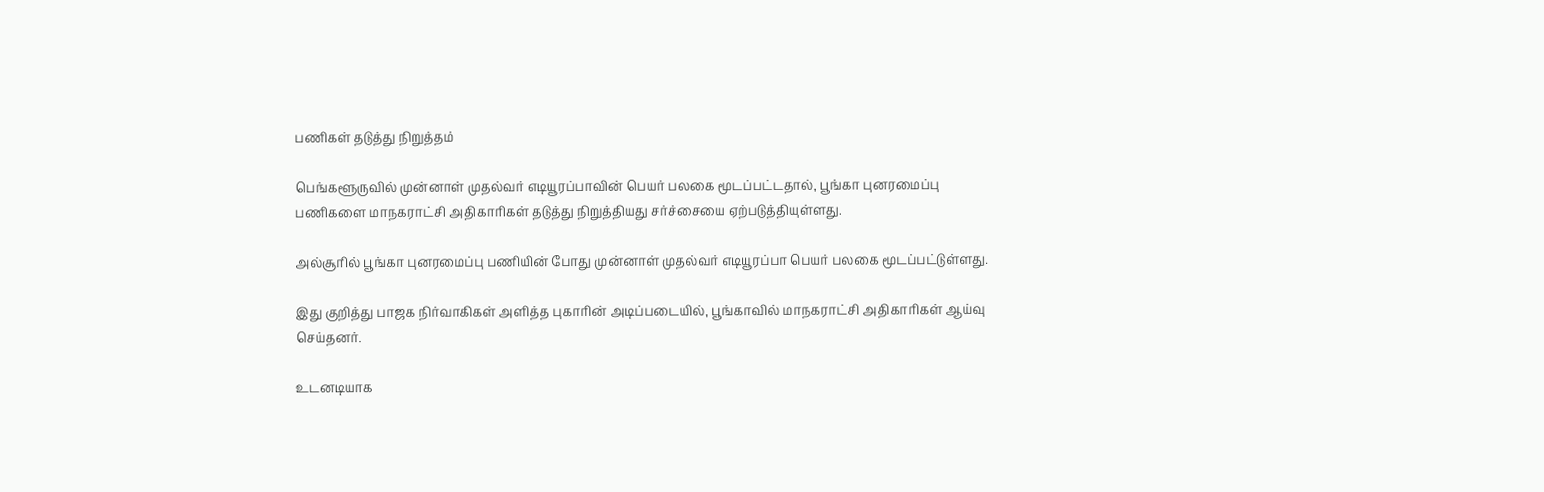பணிகள் தடுத்து நிறுத்தம்

பெங்களூருவில் முன்னாள் முதல்வர் எடியூரப்பாவின் பெயர் பலகை மூடப்பட்டதால், பூங்கா புனரமைப்பு பணிகளை மாநகராட்சி அதிகாரிகள் தடுத்து நிறுத்தியது சர்ச்சையை ஏற்படுத்தியுள்ளது.

அல்சூரில் பூங்கா புனரமைப்பு பணியின் போது முன்னாள் முதல்வர் எடியூரப்பா பெயர் பலகை மூடப்பட்டுள்ளது.

இது குறித்து பாஜக நிர்வாகிகள் அளித்த புகாரின் அடிப்படையில், பூங்காவில் மாநகராட்சி அதிகாரிகள் ஆய்வு செய்தனர்.

உடனடியாக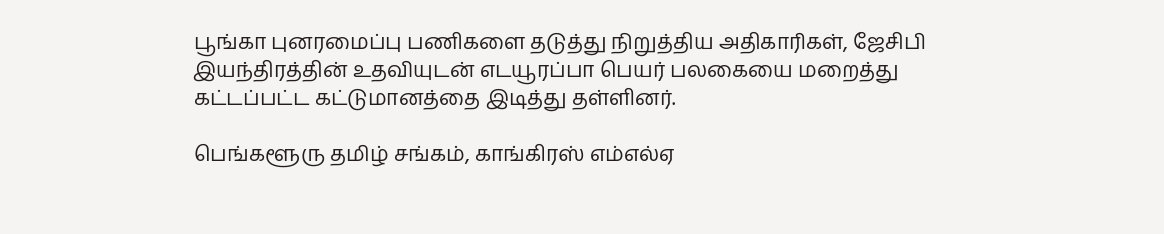பூங்கா புனரமைப்பு பணிகளை தடுத்து நிறுத்திய அதிகாரிகள், ஜேசிபி இயந்திரத்தின் உதவியுடன் எடயூரப்பா பெயர் பலகையை மறைத்து கட்டப்பட்ட கட்டுமானத்தை இடித்து தள்ளினர்.

பெங்களூரு தமிழ் சங்கம், காங்கிரஸ் எம்எல்ஏ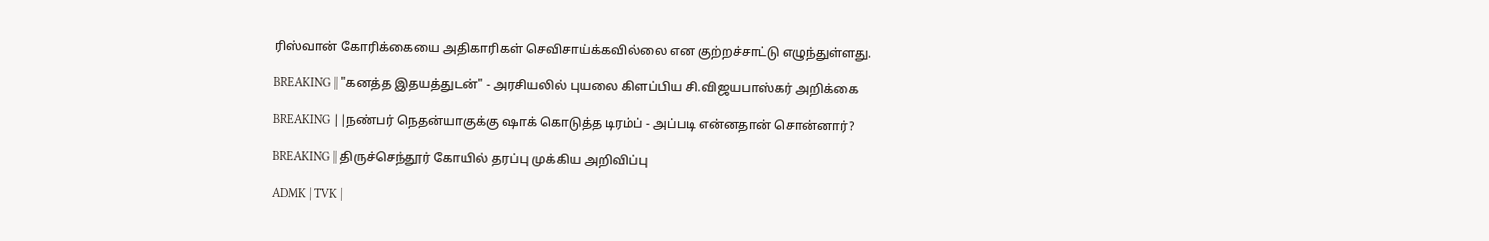ரிஸ்வான் கோரிக்கையை அதிகாரிகள் செவிசாய்க்கவில்லை என குற்றச்சாட்டு எழுந்துள்ளது.

BREAKING || "கனத்த இதயத்துடன்" - அரசியலில் புயலை கிளப்பிய சி.விஜயபாஸ்கர் அறிக்கை

BREAKING ||நண்பர் நெதன்யாகுக்கு ஷாக் கொடுத்த டிரம்ப் - அப்படி என்னதான் சொன்னார்?

BREAKING || திருச்செந்தூர் கோயில் தரப்பு முக்கிய அறிவிப்பு

ADMK | TVK |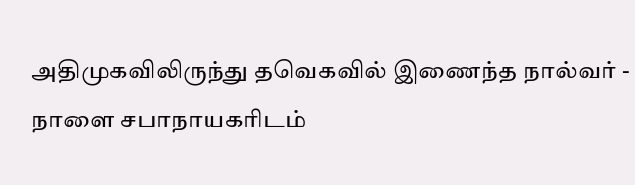அதிமுகவிலிருந்து தவெகவில் இணைந்த நால்வர் - நாளை சபாநாயகரிடம்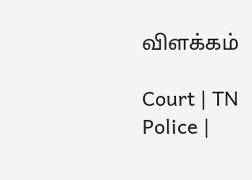விளக்கம்

Court | TN Police |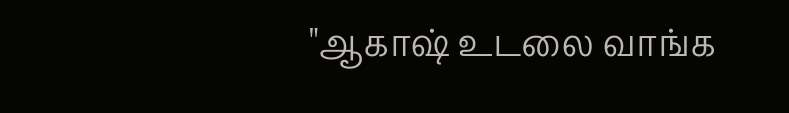"ஆகாஷ் உடலை வாங்க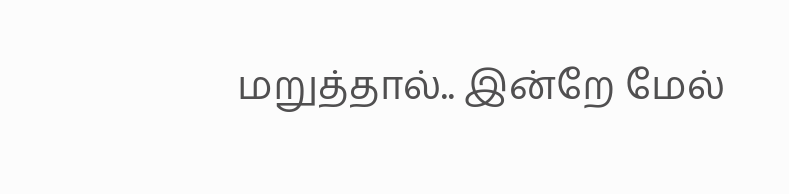மறுத்தால்.. இன்றே மேல்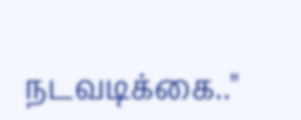நடவடிக்கை.."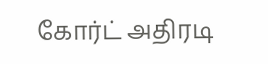கோர்ட் அதிரடி